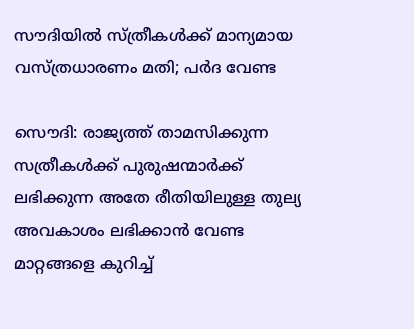സൗദിയില്‍ സ്ത്രീകള്‍ക്ക് മാന്യമായ വസ്ത്രധാരണം മതി; പര്‍ദ വേണ്ട

സൌദി: രാജ്യത്ത് താമസിക്കുന്ന സത്രീകള്‍ക്ക് പുരുഷന്മാര്‍ക്ക് ലഭിക്കുന്ന അതേ രീതിയിലുള്ള തുല്യ അവകാശം ലഭിക്കാന്‍ വേണ്ട മാറ്റങ്ങളെ കുറിച്ച്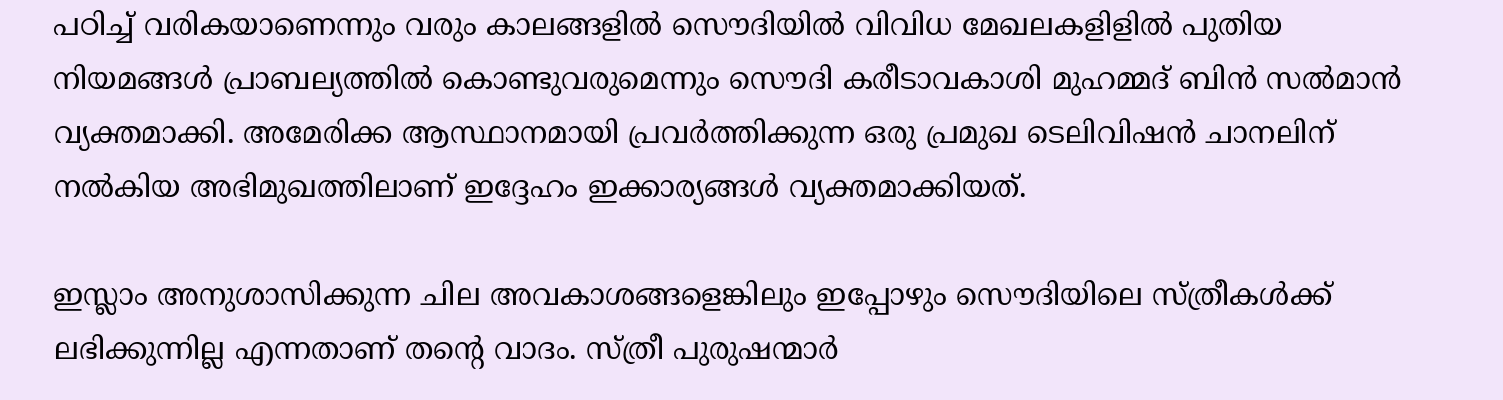പഠിച്ച് വരികയാണെന്നും വരും കാലങ്ങളില്‍ സൌദിയില്‍ വിവിധ മേഖലകളിളില്‍ പുതിയ നിയമങ്ങള്‍ പ്രാബല്യത്തില്‍ കൊണ്ടുവരുമെന്നും സൌദി കരീടാവകാശി മുഹമ്മദ് ബിന്‍ സല്‍മാന്‍ വ്യക്തമാക്കി. അമേരിക്ക ആസ്ഥാനമായി പ്രവര്‍ത്തിക്കുന്ന ഒരു പ്രമുഖ ടെലിവിഷന്‍ ചാനലിന് നല്‍കിയ അഭിമുഖത്തിലാണ് ഇദ്ദേഹം ഇക്കാര്യങ്ങള്‍ വ്യക്തമാക്കിയത്.

ഇസ്ലാം അനുശാസിക്കുന്ന ചില അവകാശങ്ങളെങ്കിലും ഇപ്പോഴും സൌദിയിലെ സ്ത്രീകള്‍ക്ക് ലഭിക്കുന്നില്ല എന്നതാണ് തന്റെ വാദം. സ്ത്രീ പുരുഷന്മാര്‍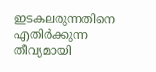ഇടകലരുന്നതിനെ എതിര്‍ക്കുന്ന തീവ്യമായി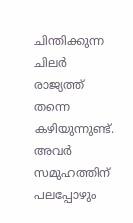ചിന്തിക്കുന്ന ചിലര്‍ രാജ്യത്ത് തന്നെ കഴിയുന്നുണ്ട്. അവര്‍ സമുഹത്തിന് പലപ്പോഴും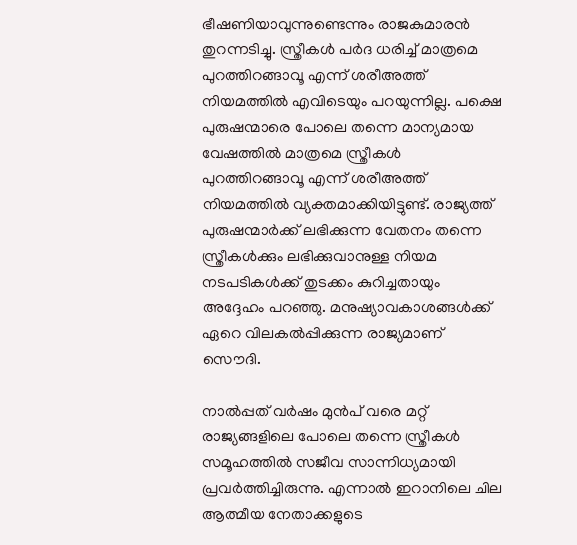ഭീഷണിയാവുന്നുണ്ടെന്നും രാജകുമാരന്‍ തുറന്നടിച്ചു. സ്ത്രീകള്‍ പര്‍ദ ധരിച്ച് മാത്രമെ പുറത്തിറങ്ങാവൂ എന്ന് ശരീഅത്ത് നിയമത്തില്‍ എവിടെയും പറയുന്നില്ല. പക്ഷെ പുരുഷന്മാരെ പോലെ തന്നെ മാന്യമായ വേഷത്തില്‍ മാത്രമെ സ്ത്രീകള്‍ പുറത്തിറങ്ങാവൂ എന്ന് ശരീഅത്ത് നിയമത്തില്‍ വ്യക്തമാക്കിയിട്ടുണ്ട്. രാജ്യത്ത് പുരുഷന്മാര്‍ക്ക് ലഭിക്കുന്ന വേതനം തന്നെ സ്ത്രീകള്‍ക്കും ലഭിക്കുവാനുള്ള നിയമ നടപടികള്‍ക്ക് തുടക്കം കുറിച്ചതായും അദ്ദേഹം പറഞ്ഞു. മനുഷ്യാവകാശങ്ങള്‍ക്ക് ഏറെ വിലകല്‍പ്പിക്കുന്ന രാജ്യമാണ് സൌദി.

നാല്‍പ്പത് വര്‍ഷം മുന്‍പ് വരെ മറ്റ് രാജ്യങ്ങളിലെ പോലെ തന്നെ സ്ത്രീകള്‍ സമൂഹത്തില്‍ സജീവ സാന്നിധ്യമായി പ്രവര്‍ത്തിച്ചിരുന്നു. എന്നാല്‍ ഇറാനിലെ ചില ആത്മീയ നേതാക്കളുടെ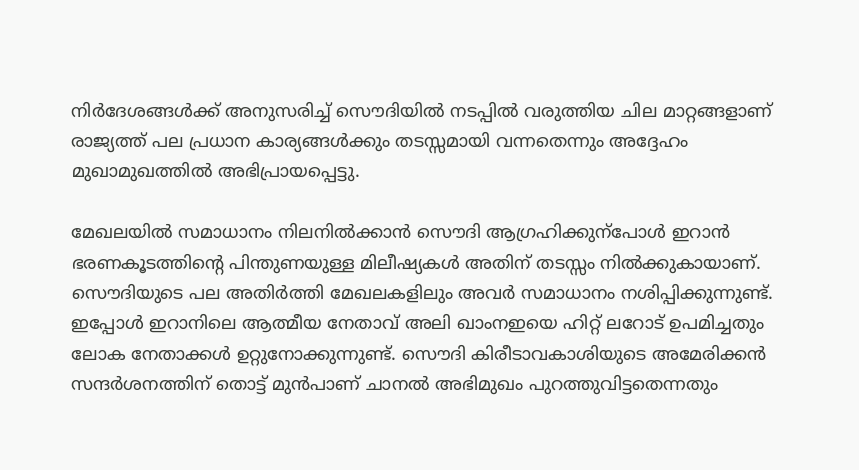നിര്‍ദേശങ്ങള്‍ക്ക് അനുസരിച്ച് സൌദിയില്‍ നടപ്പില്‍ വരുത്തിയ ചില മാറ്റങ്ങളാണ് രാജ്യത്ത് പല പ്രധാന കാര്യങ്ങള്‍ക്കും തടസ്സമായി വന്നതെന്നും അദ്ദേഹം മുഖാമുഖത്തില്‍ അഭിപ്രായപ്പെട്ടു.

മേഖലയില്‍ സമാധാനം നിലനില്‍ക്കാന്‍ സൌദി ആഗ്രഹിക്കുന്‌പോള്‍ ഇറാന്‍ ഭരണകൂടത്തിന്റെ പിന്തുണയുള്ള മിലീഷ്യകള്‍ അതിന് തടസ്സം നില്‍ക്കുകായാണ്. സൌദിയുടെ പല അതിര്‍ത്തി മേഖലകളിലും അവര്‍ സമാധാനം നശിപ്പിക്കുന്നുണ്ട്. ഇപ്പോള്‍ ഇറാനിലെ ആത്മീയ നേതാവ് അലി ഖാംനഇയെ ഹിറ്റ് ലറോട് ഉപമിച്ചതും ലോക നേതാക്കള്‍ ഉറ്റുനോക്കുന്നുണ്ട്. സൌദി കിരീടാവകാശിയുടെ അമേരിക്കന്‍ സന്ദര്‍ശനത്തിന് തൊട്ട് മുന്‍പാണ് ചാനല്‍ അഭിമുഖം പുറത്തുവിട്ടതെന്നതും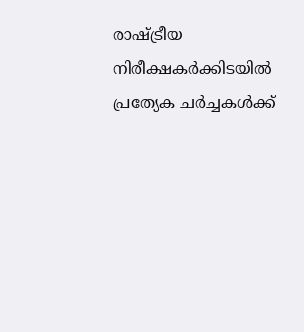രാഷ്ട്രീയ നിരീക്ഷകര്‍ക്കിടയില്‍ പ്രത്യേക ചര്‍ച്ചകള്‍ക്ക്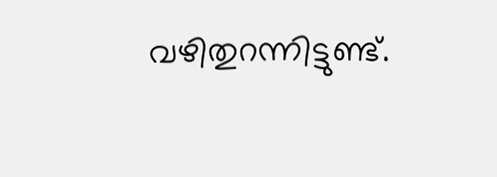വഴിതുറന്നിട്ടുണ്ട്.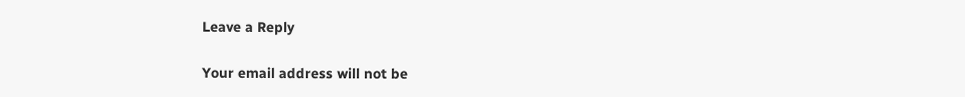Leave a Reply

Your email address will not be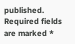published. Required fields are marked *